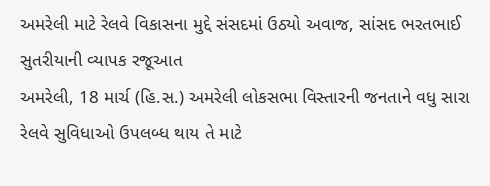અમરેલી માટે રેલવે વિકાસના મુદ્દે સંસદમાં ઉઠ્યો અવાજ, સાંસદ ભરતભાઈ સુતરીયાની વ્યાપક રજૂઆત
અમરેલી, 18 માર્ચ (હિ.સ.) અમરેલી લોકસભા વિસ્તારની જનતાને વધુ સારા રેલવે સુવિધાઓ ઉપલબ્ધ થાય તે માટે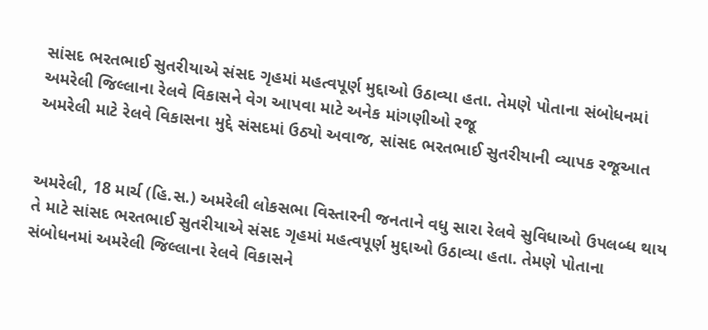સાંસદ ભરતભાઈ સુતરીયાએ સંસદ ગૃહમાં મહત્વપૂર્ણ મુદ્દાઓ ઉઠાવ્યા હતા. તેમણે પોતાના સંબોધનમાં અમરેલી જિલ્લાના રેલવે વિકાસને વેગ આપવા માટે અનેક માંગણીઓ રજૂ
અમરેલી માટે રેલવે વિકાસના મુદ્દે સંસદમાં ઉઠ્યો અવાજ, સાંસદ ભરતભાઈ સુતરીયાની વ્યાપક રજૂઆત


અમરેલી, 18 માર્ચ (હિ.સ.) અમરેલી લોકસભા વિસ્તારની જનતાને વધુ સારા રેલવે સુવિધાઓ ઉપલબ્ધ થાય તે માટે સાંસદ ભરતભાઈ સુતરીયાએ સંસદ ગૃહમાં મહત્વપૂર્ણ મુદ્દાઓ ઉઠાવ્યા હતા. તેમણે પોતાના સંબોધનમાં અમરેલી જિલ્લાના રેલવે વિકાસને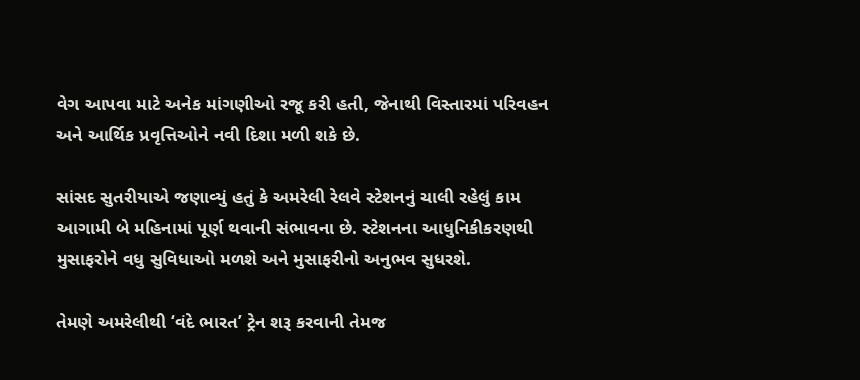વેગ આપવા માટે અનેક માંગણીઓ રજૂ કરી હતી, જેનાથી વિસ્તારમાં પરિવહન અને આર્થિક પ્રવૃત્તિઓને નવી દિશા મળી શકે છે.

સાંસદ સુતરીયાએ જણાવ્યું હતું કે અમરેલી રેલવે સ્ટેશનનું ચાલી રહેલું કામ આગામી બે મહિનામાં પૂર્ણ થવાની સંભાવના છે. સ્ટેશનના આધુનિકીકરણથી મુસાફરોને વધુ સુવિધાઓ મળશે અને મુસાફરીનો અનુભવ સુધરશે.

તેમણે અમરેલીથી ‘વંદે ભારત’ ટ્રેન શરૂ કરવાની તેમજ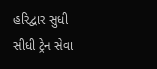હરિદ્વાર સુધી સીધી ટ્રેન સેવા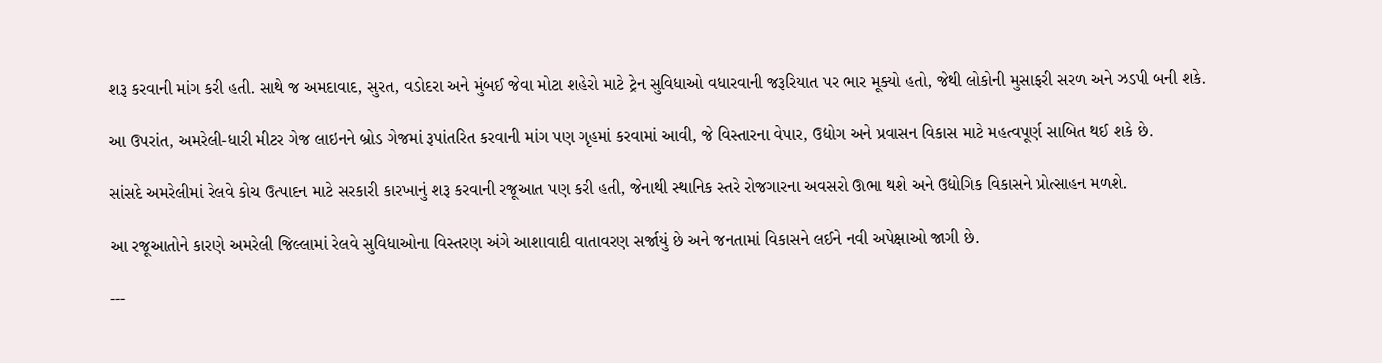શરૂ કરવાની માંગ કરી હતી. સાથે જ અમદાવાદ, સુરત, વડોદરા અને મુંબઈ જેવા મોટા શહેરો માટે ટ્રેન સુવિધાઓ વધારવાની જરૂરિયાત પર ભાર મૂક્યો હતો, જેથી લોકોની મુસાફરી સરળ અને ઝડપી બની શકે.

આ ઉપરાંત, અમરેલી-ધારી મીટર ગેજ લાઇનને બ્રોડ ગેજમાં રૂપાંતરિત કરવાની માંગ પણ ગૃહમાં કરવામાં આવી, જે વિસ્તારના વેપાર, ઉદ્યોગ અને પ્રવાસન વિકાસ માટે મહત્વપૂર્ણ સાબિત થઈ શકે છે.

સાંસદે અમરેલીમાં રેલવે કોચ ઉત્પાદન માટે સરકારી કારખાનું શરૂ કરવાની રજૂઆત પણ કરી હતી, જેનાથી સ્થાનિક સ્તરે રોજગારના અવસરો ઊભા થશે અને ઉદ્યોગિક વિકાસને પ્રોત્સાહન મળશે.

આ રજૂઆતોને કારણે અમરેલી જિલ્લામાં રેલવે સુવિધાઓના વિસ્તરણ અંગે આશાવાદી વાતાવરણ સર્જાયું છે અને જનતામાં વિકાસને લઈને નવી અપેક્ષાઓ જાગી છે.

---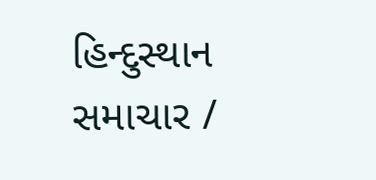હિન્દુસ્થાન સમાચાર /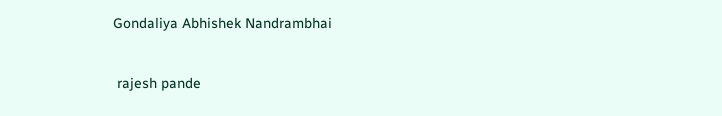Gondaliya Abhishek Nandrambhai


 rajesh pande